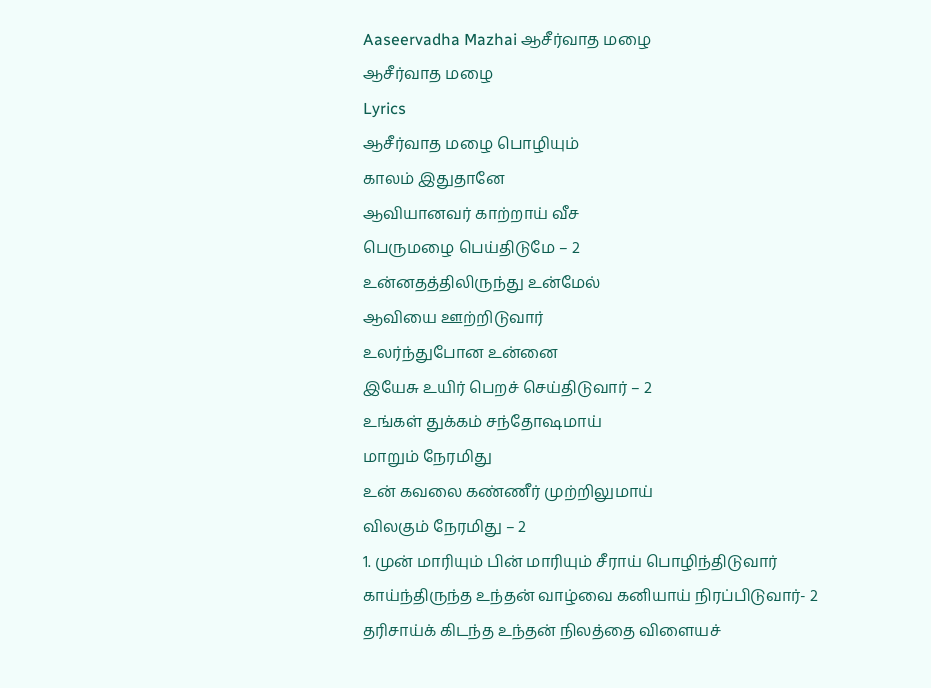Aaseervadha Mazhai ஆசீர்வாத மழை
ஆசீர்வாத மழை
Lyrics
ஆசீர்வாத மழை பொழியும்
காலம் இதுதானே
ஆவியானவர் காற்றாய் வீச
பெருமழை பெய்திடுமே – 2
உன்னதத்திலிருந்து உன்மேல்
ஆவியை ஊற்றிடுவார்
உலர்ந்துபோன உன்னை
இயேசு உயிர் பெறச் செய்திடுவார் – 2
உங்கள் துக்கம் சந்தோஷமாய்
மாறும் நேரமிது
உன் கவலை கண்ணீர் முற்றிலுமாய்
விலகும் நேரமிது – 2
1. முன் மாரியும் பின் மாரியும் சீராய் பொழிந்திடுவார்
காய்ந்திருந்த உந்தன் வாழ்வை கனியாய் நிரப்பிடுவார்- 2
தரிசாய்க் கிடந்த உந்தன் நிலத்தை விளையச்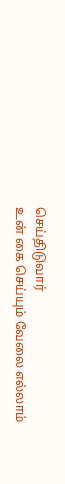செய்திடுவார்
உன் கை செய்யும் வேலை எல்லாம்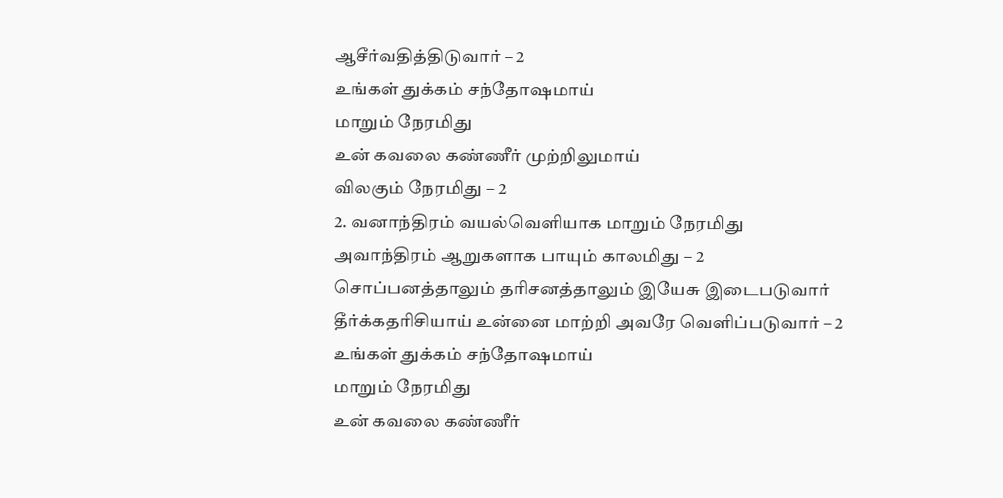ஆசீர்வதித்திடுவார் – 2
உங்கள் துக்கம் சந்தோஷமாய்
மாறும் நேரமிது
உன் கவலை கண்ணீர் முற்றிலுமாய்
விலகும் நேரமிது – 2
2. வனாந்திரம் வயல்வெளியாக மாறும் நேரமிது
அவாந்திரம் ஆறுகளாக பாயும் காலமிது – 2
சொப்பனத்தாலும் தரிசனத்தாலும் இயேசு இடைபடுவார்
தீர்க்கதரிசியாய் உன்னை மாற்றி அவரே வெளிப்படுவார் – 2
உங்கள் துக்கம் சந்தோஷமாய்
மாறும் நேரமிது
உன் கவலை கண்ணீர்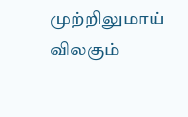முற்றிலுமாய்
விலகும்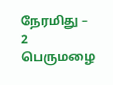நேரமிது – 2
பெருமழை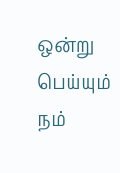ஒன்று பெய்யும்
நம்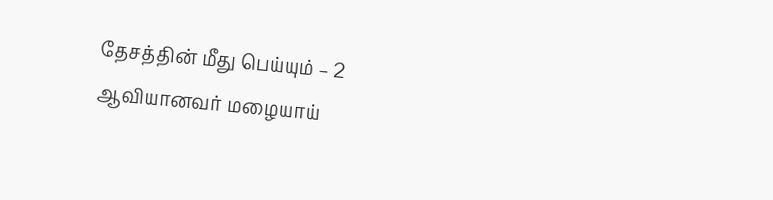தேசத்தின் மீது பெய்யும் – 2
ஆவியானவர் மழையாய்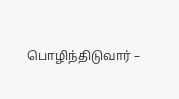பொழிந்திடுவார் –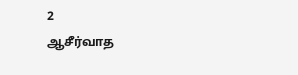2
ஆசீர்வாத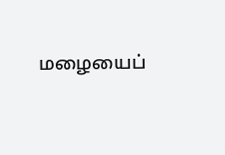மழையைப்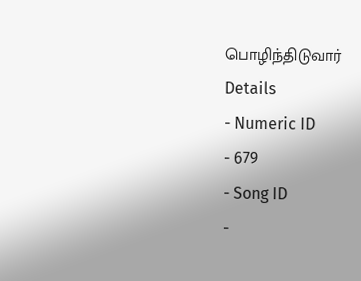பொழிந்திடுவார்
Details
- Numeric ID
- 679
- Song ID
-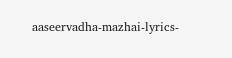aaseervadha-mazhai-lyrics-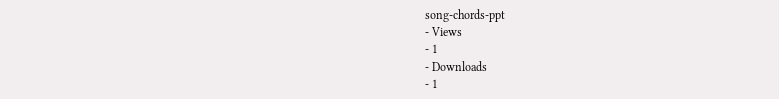song-chords-ppt
- Views
- 1
- Downloads
- 1